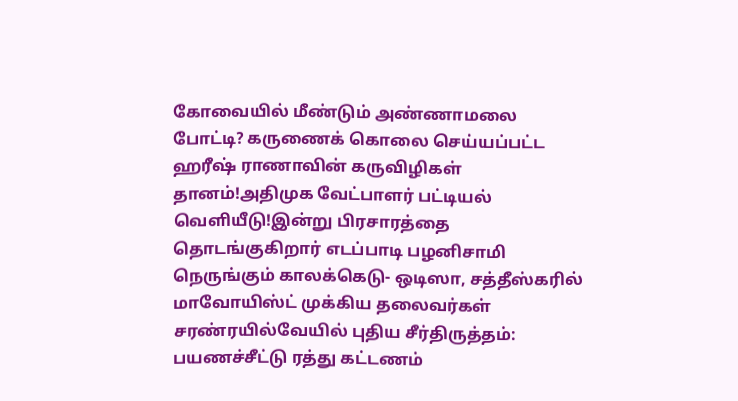கோவையில் மீண்டும் அண்ணாமலை போட்டி? கருணைக் கொலை செய்யப்பட்ட ஹரீஷ் ராணாவின் கருவிழிகள் தானம்!அதிமுக வேட்பாளர் பட்டியல் வெளியீடு!இன்று பிரசாரத்தை தொடங்குகிறார் எடப்பாடி பழனிசாமி நெருங்கும் காலக்கெடு- ஒடிஸா, சத்தீஸ்கரில் மாவோயிஸ்ட் முக்கிய தலைவர்கள் சரண்ரயில்வேயில் புதிய சீர்திருத்தம்: பயணச்சீட்டு ரத்து கட்டணம்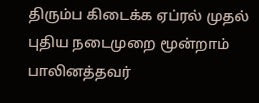திரும்ப கிடைக்க ஏப்ரல் முதல் புதிய நடைமுறை மூன்றாம் பாலினத்தவர்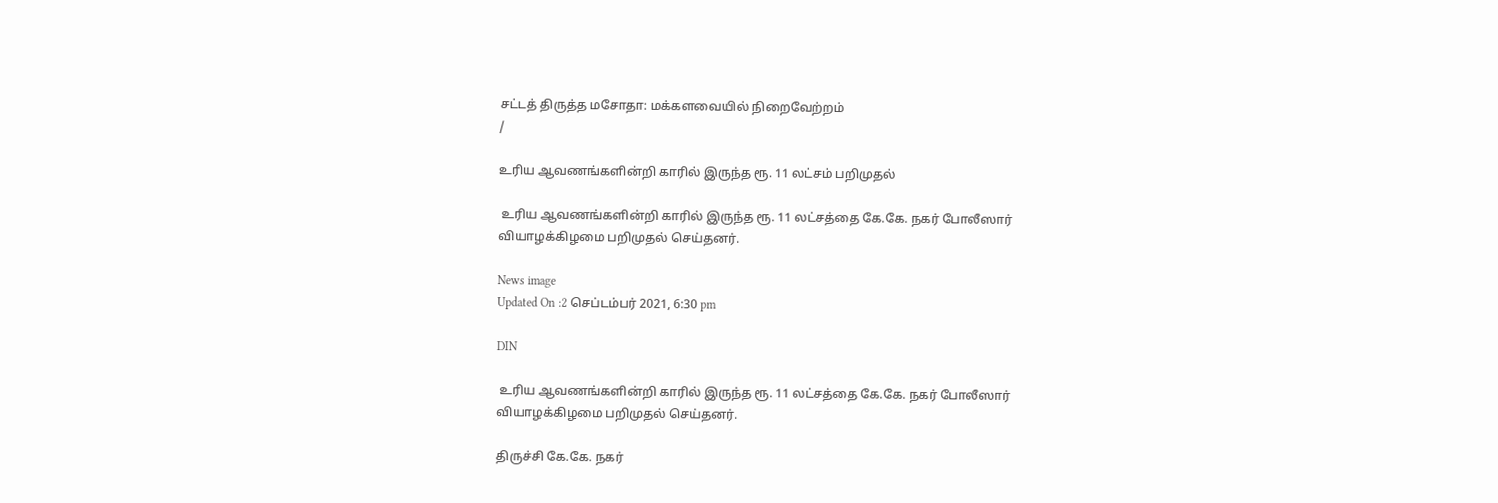சட்டத் திருத்த மசோதா: மக்களவையில் நிறைவேற்றம்
/

உரிய ஆவணங்களின்றி காரில் இருந்த ரூ. 11 லட்சம் பறிமுதல்

 உரிய ஆவணங்களின்றி காரில் இருந்த ரூ. 11 லட்சத்தை கே.கே. நகர் போலீஸார் வியாழக்கிழமை பறிமுதல் செய்தனர்.

News image
Updated On :2 செப்டம்பர் 2021, 6:30 pm

DIN

 உரிய ஆவணங்களின்றி காரில் இருந்த ரூ. 11 லட்சத்தை கே.கே. நகர் போலீஸார் வியாழக்கிழமை பறிமுதல் செய்தனர்.

திருச்சி கே.கே. நகர்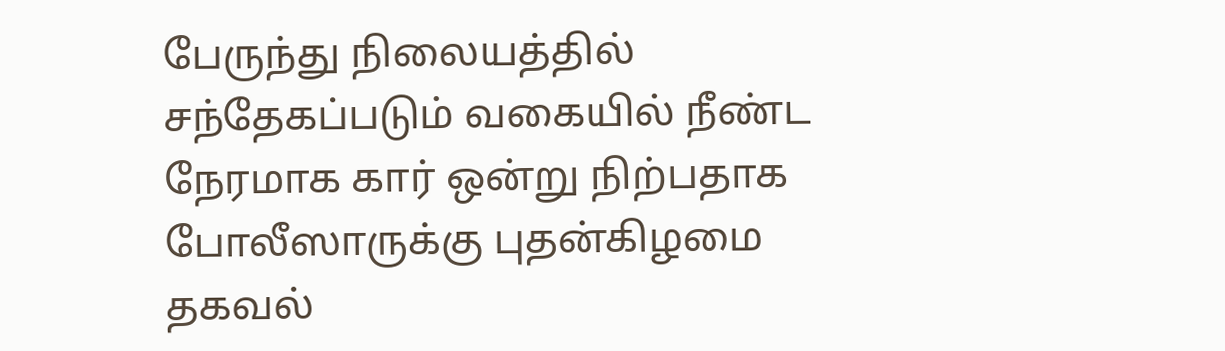பேருந்து நிலையத்தில் சந்தேகப்படும் வகையில் நீண்ட நேரமாக கார் ஒன்று நிற்பதாக போலீஸாருக்கு புதன்கிழமை தகவல்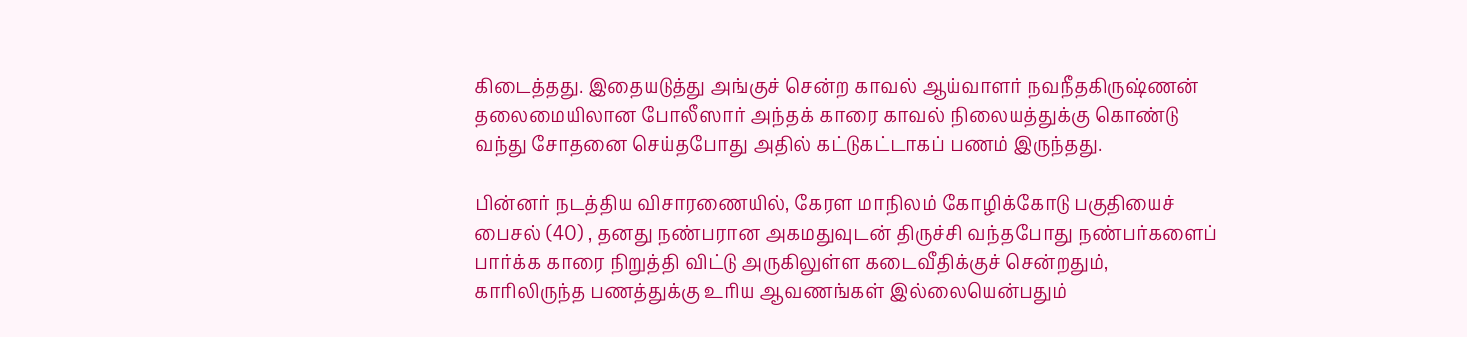கிடைத்தது. இதையடுத்து அங்குச் சென்ற காவல் ஆய்வாளர் நவநீதகிருஷ்ணன் தலைமையிலான போலீஸார் அந்தக் காரை காவல் நிலையத்துக்கு கொண்டு வந்து சோதனை செய்தபோது அதில் கட்டுகட்டாகப் பணம் இருந்தது.

பின்னர் நடத்திய விசாரணையில், கேரள மாநிலம் கோழிக்கோடு பகுதியைச் பைசல் (40) , தனது நண்பரான அகமதுவுடன் திருச்சி வந்தபோது நண்பர்களைப் பார்க்க காரை நிறுத்தி விட்டு அருகிலுள்ள கடைவீதிக்குச் சென்றதும், காரிலிருந்த பணத்துக்கு உரிய ஆவணங்கள் இல்லையென்பதும்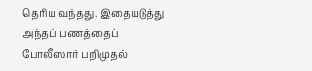தெரிய வந்தது. இதையடுத்து அந்தப் பணத்தைப் போலீஸார் பறிமுதல்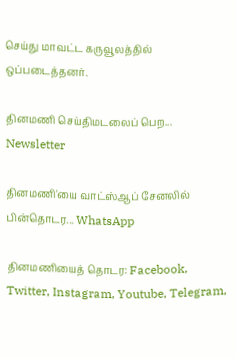செய்து மாவட்ட கருவூலத்தில் ஒப்படைத்தனர்.

தினமணி செய்திமடலைப் பெற... Newsletter

தினமணி'யை வாட்ஸ்ஆப் சேனலில் பின்தொடர... WhatsApp

தினமணியைத் தொடர: Facebook, Twitter, Instagram, Youtube, Telegram,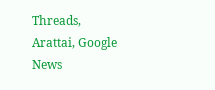Threads, Arattai, Google News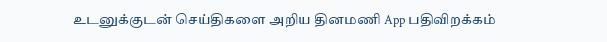உடனுக்குடன் செய்திகளை அறிய தினமணி App பதிவிறக்கம்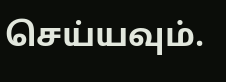செய்யவும்.